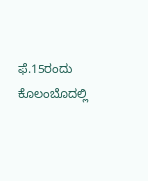ಫೆ.15ರಂದು ಕೊಲಂಬೊದಲ್ಲಿ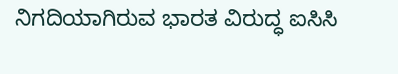ನಿಗದಿಯಾಗಿರುವ ಭಾರತ ವಿರುದ್ಧ ಐಸಿಸಿ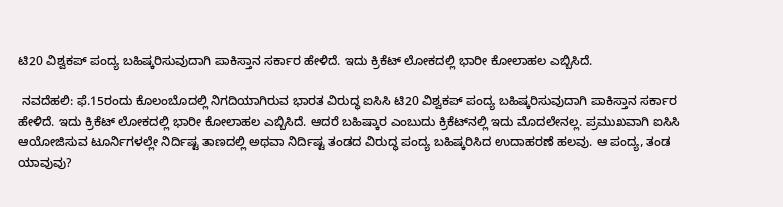ಟಿ20 ವಿಶ್ವಕಪ್‌ ಪಂದ್ಯ ಬಹಿಷ್ಕರಿಸುವುದಾಗಿ ಪಾಕಿಸ್ತಾನ ಸರ್ಕಾರ ಹೇಳಿದೆ. ಇದು ಕ್ರಿಕೆಟ್‌ ಲೋಕದಲ್ಲಿ ಭಾರೀ ಕೋಲಾಹಲ ಎಬ್ಬಿಸಿದೆ.

 ನವದೆಹಲಿ: ಫೆ.15ರಂದು ಕೊಲಂಬೊದಲ್ಲಿ ನಿಗದಿಯಾಗಿರುವ ಭಾರತ ವಿರುದ್ಧ ಐಸಿಸಿ ಟಿ20 ವಿಶ್ವಕಪ್‌ ಪಂದ್ಯ ಬಹಿಷ್ಕರಿಸುವುದಾಗಿ ಪಾಕಿಸ್ತಾನ ಸರ್ಕಾರ ಹೇಳಿದೆ. ಇದು ಕ್ರಿಕೆಟ್‌ ಲೋಕದಲ್ಲಿ ಭಾರೀ ಕೋಲಾಹಲ ಎಬ್ಬಿಸಿದೆ. ಆದರೆ ಬಹಿಷ್ಕಾರ ಎಂಬುದು ಕ್ರಿಕೆಟ್‌ನಲ್ಲಿ ಇದು ಮೊದಲೇನಲ್ಲ. ಪ್ರಮುಖವಾಗಿ ಐಸಿಸಿ ಆಯೋಜಿಸುವ ಟೂರ್ನಿಗಳಲ್ಲೇ ನಿರ್ದಿಷ್ಟ ತಾಣದಲ್ಲಿ ಅಥವಾ ನಿರ್ದಿಷ್ಟ ತಂಡದ ವಿರುದ್ಧ ಪಂದ್ಯ ಬಹಿಷ್ಕರಿಸಿದ ಉದಾಹರಣೆ ಹಲವು. ಆ ಪಂದ್ಯ, ತಂಡ ಯಾವುವು?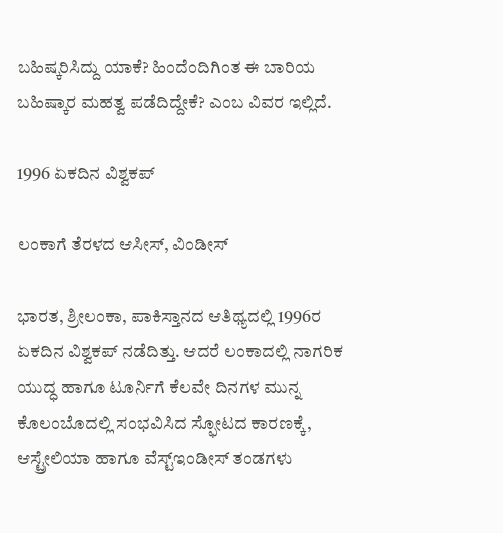ಬಹಿಷ್ಕರಿಸಿದ್ದು ಯಾಕೆ? ಹಿಂದೆಂದಿಗಿಂತ ಈ ಬಾರಿಯ ಬಹಿಷ್ಕಾರ ಮಹತ್ವ ಪಡೆದಿದ್ದೇಕೆ? ಎಂಬ ವಿವರ ಇಲ್ಲಿದೆ.

1996 ಏಕದಿನ ವಿಶ್ವಕಪ್‌

ಲಂಕಾಗೆ ತೆರಳದ ಆಸೀಸ್‌, ವಿಂಡೀಸ್‌

ಭಾರತ, ಶ್ರೀಲಂಕಾ, ಪಾಕಿಸ್ತಾನದ ಆತಿಥ್ಯದಲ್ಲಿ 1996ರ ಏಕದಿನ ವಿಶ್ವಕಪ್‌ ನಡೆದಿತ್ತು. ಆದರೆ ಲಂಕಾದಲ್ಲಿ ನಾಗರಿಕ ಯುದ್ಧ ಹಾಗೂ ಟೂರ್ನಿಗೆ ಕೆಲವೇ ದಿನಗಳ ಮುನ್ನ ಕೊಲಂಬೊದಲ್ಲಿ ಸಂಭವಿಸಿದ ಸ್ಫೋಟದ ಕಾರಣಕ್ಕೆ, ಆಸ್ಟ್ರೇಲಿಯಾ ಹಾಗೂ ವೆಸ್ಟ್‌ಇಂಡೀಸ್ ತಂಡಗಳು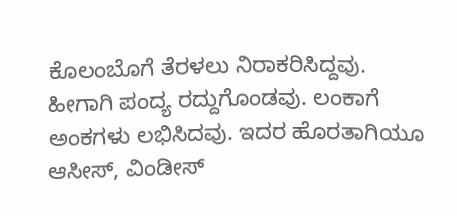ಕೊಲಂಬೊಗೆ ತೆರಳಲು ನಿರಾಕರಿಸಿದ್ದವು. ಹೀಗಾಗಿ ಪಂದ್ಯ ರದ್ದುಗೊಂಡವು. ಲಂಕಾಗೆ ಅಂಕಗಳು ಲಭಿಸಿದವು. ಇದರ ಹೊರತಾಗಿಯೂ ಆಸೀಸ್‌, ವಿಂಡೀಸ್‌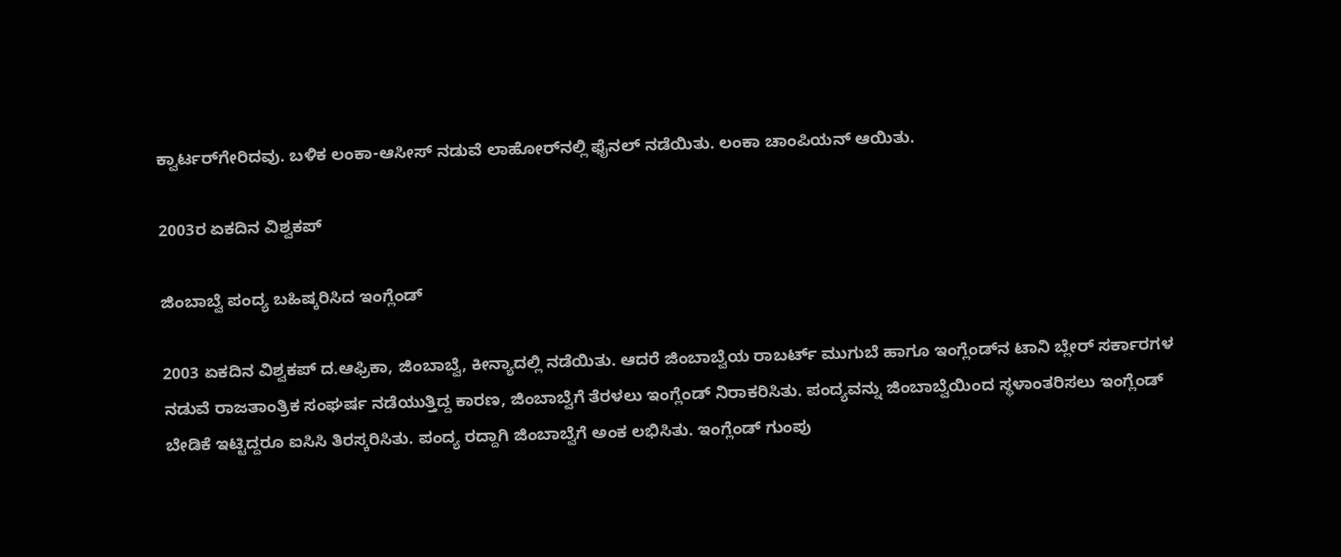ಕ್ವಾರ್ಟರ್‌ಗೇರಿದವು. ಬಳಿಕ ಲಂಕಾ-ಆಸೀಸ್‌ ನಡುವೆ ಲಾಹೋರ್‌ನಲ್ಲಿ ಫೈನಲ್‌ ನಡೆಯಿತು. ಲಂಕಾ ಚಾಂಪಿಯನ್‌ ಆಯಿತು.

2003ರ ಏಕದಿನ ವಿಶ್ವಕಪ್

ಜಿಂಬಾಬ್ವೆ ಪಂದ್ಯ ಬಹಿಷ್ಕರಿಸಿದ ಇಂಗ್ಲೆಂಡ್‌

2003 ಏಕದಿನ ವಿಶ್ವಕಪ್‌ ದ.ಆಫ್ರಿಕಾ, ಜಿಂಬಾಬ್ವೆ, ಕೀನ್ಯಾದಲ್ಲಿ ನಡೆಯಿತು. ಆದರೆ ಜಿಂಬಾಬ್ವೆಯ ರಾಬರ್ಟ್‌ ಮುಗುಬೆ ಹಾಗೂ ಇಂಗ್ಲೆಂಡ್‌ನ ಟಾನಿ ಬ್ಲೇರ್‌ ಸರ್ಕಾರಗಳ ನಡುವೆ ರಾಜತಾಂತ್ರಿಕ ಸಂಘರ್ಷ ನಡೆಯುತ್ತಿದ್ದ ಕಾರಣ, ಜಿಂಬಾಬ್ವೆಗೆ ತೆರಳಲು ಇಂಗ್ಲೆಂಡ್ ನಿರಾಕರಿಸಿತು. ಪಂದ್ಯವನ್ನು ಜಿಂಬಾಬ್ವೆಯಿಂದ ಸ್ಥಳಾಂತರಿಸಲು ಇಂಗ್ಲೆಂಡ್‌ ಬೇಡಿಕೆ ಇಟ್ಟಿದ್ದರೂ ಐಸಿಸಿ ತಿರಸ್ಕರಿಸಿತು. ಪಂದ್ಯ ರದ್ದಾಗಿ ಜಿಂಬಾಬ್ವೆಗೆ ಅಂಕ ಲಭಿಸಿತು. ಇಂಗ್ಲೆಂಡ್‌ ಗುಂಪು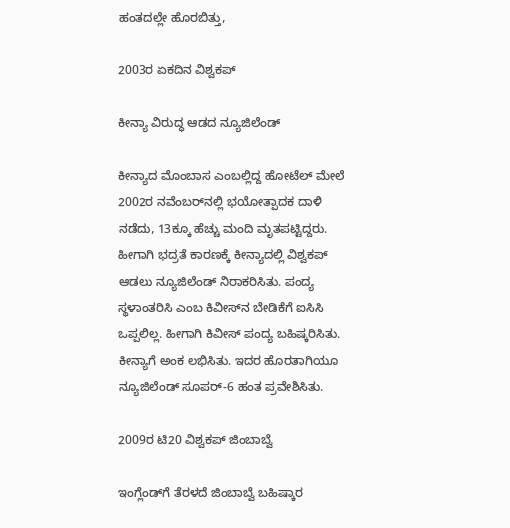ಹಂತದಲ್ಲೇ ಹೊರಬಿತ್ತು,

2003ರ ಏಕದಿನ ವಿಶ್ವಕಪ್

ಕೀನ್ಯಾ ವಿರುದ್ಧ ಆಡದ ನ್ಯೂಜಿಲೆಂಡ್‌

ಕೀನ್ಯಾದ ಮೊಂಬಾಸ ಎಂಬಲ್ಲಿದ್ದ ಹೋಟೆಲ್‌ ಮೇಲೆ 2002ರ ನವೆಂಬರ್‌ನಲ್ಲಿ ಭಯೋತ್ಪಾದಕ ದಾಳಿ ನಡೆದು, 13ಕ್ಕೂ ಹೆಚ್ಚು ಮಂದಿ ಮೃತಪಟ್ಟಿದ್ದರು. ಹೀಗಾಗಿ ಭದ್ರತೆ ಕಾರಣಕ್ಕೆ ಕೀನ್ಯಾದಲ್ಲಿ ವಿಶ್ವಕಪ್‌ ಆಡಲು ನ್ಯೂಜಿಲೆಂಡ್‌ ನಿರಾಕರಿಸಿತು. ಪಂದ್ಯ ಸ್ಥಳಾಂತರಿಸಿ ಎಂಬ ಕಿವೀಸ್‌ನ ಬೇಡಿಕೆಗೆ ಐಸಿಸಿ ಒಪ್ಪಲಿಲ್ಲ. ಹೀಗಾಗಿ ಕಿವೀಸ್‌ ಪಂದ್ಯ ಬಹಿಷ್ಕರಿಸಿತು. ಕೀನ್ಯಾಗೆ ಅಂಕ ಲಭಿಸಿತು. ಇದರ ಹೊರತಾಗಿಯೂ ನ್ಯೂಜಿಲೆಂಡ್‌ ಸೂಪರ್‌-6 ಹಂತ ಪ್ರವೇಶಿಸಿತು.

2009ರ ಟಿ20 ವಿಶ್ವಕಪ್‌ ಜಿಂಬಾಬ್ವೆ

ಇಂಗ್ಲೆಂಡ್‌ಗೆ ತೆರಳದೆ ಜಿಂಬಾಬ್ವೆ ಬಹಿಷ್ಕಾರ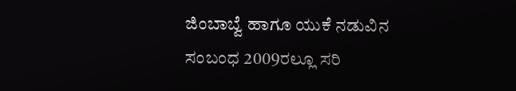ಜಿಂಬಾಬ್ವೆ ಹಾಗೂ ಯುಕೆ ನಡುವಿನ ಸಂಬಂಧ 2009ರಲ್ಲೂ ಸರಿ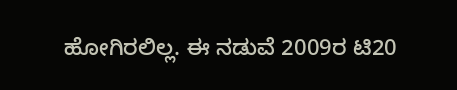ಹೋಗಿರಲಿಲ್ಲ. ಈ ನಡುವೆ 2009ರ ಟಿ20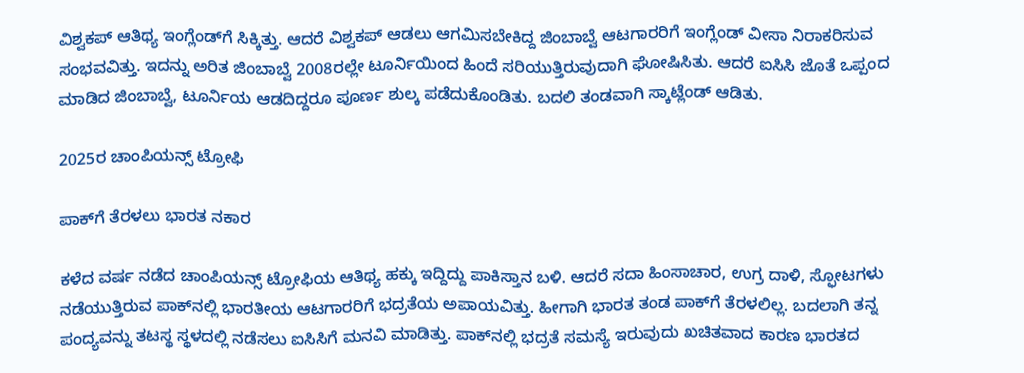ವಿಶ್ವಕಪ್‌ ಆತಿಥ್ಯ ಇಂಗ್ಲೆಂಡ್‌ಗೆ ಸಿಕ್ಕಿತ್ತು. ಆದರೆ ವಿಶ್ವಕಪ್‌ ಆಡಲು ಆಗಮಿಸಬೇಕಿದ್ದ ಜಿಂಬಾಬ್ವೆ ಆಟಗಾರರಿಗೆ ಇಂಗ್ಲೆಂಡ್‌ ವೀಸಾ ನಿರಾಕರಿಸುವ ಸಂಭವವಿತ್ತು. ಇದನ್ನು ಅರಿತ ಜಿಂಬಾಬ್ವೆ 2008ರಲ್ಲೇ ಟೂರ್ನಿಯಿಂದ ಹಿಂದೆ ಸರಿಯುತ್ತಿರುವುದಾಗಿ ಘೋಷಿಸಿತು. ಆದರೆ ಐಸಿಸಿ ಜೊತೆ ಒಪ್ಪಂದ ಮಾಡಿದ ಜಿಂಬಾಬ್ವೆ, ಟೂರ್ನಿಯ ಆಡದಿದ್ದರೂ ಪೂರ್ಣ ಶುಲ್ಕ ಪಡೆದುಕೊಂಡಿತು. ಬದಲಿ ತಂಡವಾಗಿ ಸ್ಕಾಟ್ಲೆಂಡ್‌ ಆಡಿತು.

2025ರ ಚಾಂಪಿಯನ್ಸ್‌ ಟ್ರೋಫಿ

ಪಾಕ್‌ಗೆ ತೆರಳಲು ಭಾರತ ನಕಾರ

ಕಳೆದ ವರ್ಷ ನಡೆದ ಚಾಂಪಿಯನ್ಸ್‌ ಟ್ರೋಫಿಯ ಆತಿಥ್ಯ ಹಕ್ಕು ಇದ್ದಿದ್ದು ಪಾಕಿಸ್ತಾನ ಬಳಿ. ಆದರೆ ಸದಾ ಹಿಂಸಾಚಾರ, ಉಗ್ರ ದಾಳಿ, ಸ್ಫೋಟಗಳು ನಡೆಯುತ್ತಿರುವ ಪಾಕ್‌ನಲ್ಲಿ ಭಾರತೀಯ ಆಟಗಾರರಿಗೆ ಭದ್ರತೆಯ ಅಪಾಯವಿತ್ತು. ಹೀಗಾಗಿ ಭಾರತ ತಂಡ ಪಾಕ್‌ಗೆ ತೆರಳಲಿಲ್ಲ. ಬದಲಾಗಿ ತನ್ನ ಪಂದ್ಯವನ್ನು ತಟಸ್ಥ ಸ್ಥಳದಲ್ಲಿ ನಡೆಸಲು ಐಸಿಸಿಗೆ ಮನವಿ ಮಾಡಿತ್ತು. ಪಾಕ್‌ನಲ್ಲಿ ಭದ್ರತೆ ಸಮಸ್ಯೆ ಇರುವುದು ಖಚಿತವಾದ ಕಾರಣ ಭಾರತದ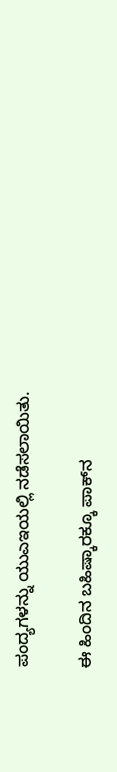ಪಂದ್ಯಗಳನ್ನು ಯುಎಇಯಲ್ಲಿ ನಡೆಸಲಾಯಿತು.

ಈ ಹಿಂದಿನ ಬಹಿಷ್ಕಾರಕ್ಕೂ ಪಾಕ್‌ನ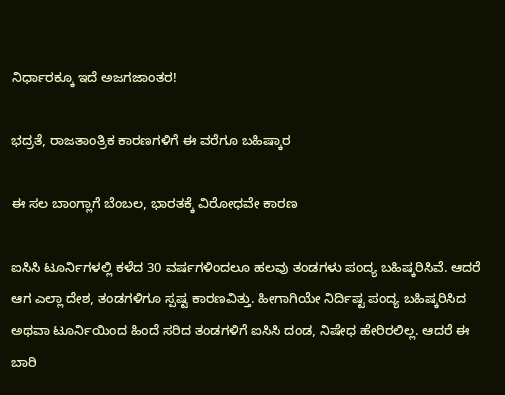ನಿರ್ಧಾರಕ್ಕೂ ಇದೆ ಅಜಗಜಾಂತರ!

ಭದ್ರತೆ, ರಾಜತಾಂತ್ರಿಕ ಕಾರಣಗಳಿಗೆ ಈ ವರೆಗೂ ಬಹಿಷ್ಕಾರ

ಈ ಸಲ ಬಾಂಗ್ಲಾಗೆ ಬೆಂಬಲ, ಭಾರತಕ್ಕೆ ವಿರೋಧವೇ ಕಾರಣ

ಐಸಿಸಿ ಟೂರ್ನಿಗಳಲ್ಲಿ ಕಳೆದ 30 ವರ್ಷಗಳಿಂದಲೂ ಹಲವು ತಂಡಗಳು ಪಂದ್ಯ ಬಹಿಷ್ಕರಿಸಿವೆ. ಆದರೆ ಆಗ ಎಲ್ಲಾ ದೇಶ, ತಂಡಗಳಿಗೂ ಸ್ಪಷ್ಟ ಕಾರಣವಿತ್ತು. ಹೀಗಾಗಿಯೇ ನಿರ್ದಿಷ್ಟ ಪಂದ್ಯ ಬಹಿಷ್ಕರಿಸಿದ ಅಥವಾ ಟೂರ್ನಿಯಿಂದ ಹಿಂದೆ ಸರಿದ ತಂಡಗಳಿಗೆ ಐಸಿಸಿ ದಂಡ, ನಿಷೇಧ ಹೇರಿರಲಿಲ್ಲ. ಆದರೆ ಈ ಬಾರಿ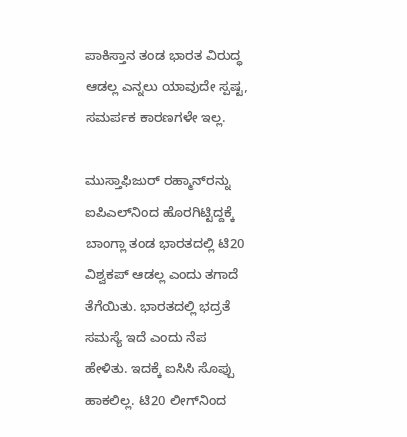ಪಾಕಿಸ್ತಾನ ತಂಡ ಭಾರತ ವಿರುದ್ಧ ಆಡಲ್ಲ ಎನ್ನಲು ಯಾವುದೇ ಸ್ಪಷ್ಟ, ಸಮರ್ಪಕ ಕಾರಣಗಳೇ ಇಲ್ಲ.

ಮುಸ್ತಾಫಿಜುರ್‌ ರಹ್ಮಾನ್‌ರನ್ನು ಐಪಿಎಲ್‌ನಿಂದ ಹೊರಗಿಟ್ಟಿದ್ದಕ್ಕೆ ಬಾಂಗ್ಲಾ ತಂಡ ಭಾರತದಲ್ಲಿ ಟಿ20 ವಿಶ್ವಕಪ್‌ ಆಡಲ್ಲ ಎಂದು ತಗಾದೆ ತೆಗೆಯಿತು. ಭಾರತದಲ್ಲಿ ಭದ್ರತೆ ಸಮಸ್ಯೆ ಇದೆ ಎಂದು ನೆಪ ಹೇಳಿತು. ಇದಕ್ಕೆ ಐಸಿಸಿ ಸೊಪ್ಪು ಹಾಕಲಿಲ್ಲ. ಟಿ20 ಲೀಗ್‌ನಿಂದ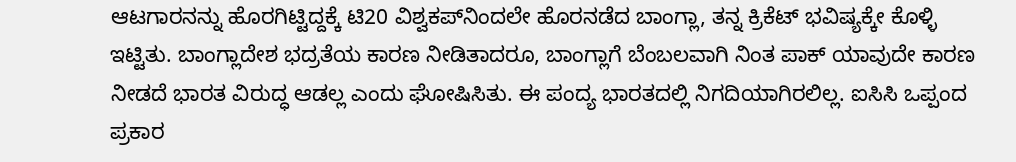ಆಟಗಾರನನ್ನು ಹೊರಗಿಟ್ಟಿದ್ದಕ್ಕೆ ಟಿ20 ವಿಶ್ವಕಪ್‌ನಿಂದಲೇ ಹೊರನಡೆದ ಬಾಂಗ್ಲಾ, ತನ್ನ ಕ್ರಿಕೆಟ್‌ ಭವಿಷ್ಯಕ್ಕೇ ಕೊಳ್ಳಿ ಇಟ್ಟಿತು. ಬಾಂಗ್ಲಾದೇಶ ಭದ್ರತೆಯ ಕಾರಣ ನೀಡಿತಾದರೂ, ಬಾಂಗ್ಲಾಗೆ ಬೆಂಬಲವಾಗಿ ನಿಂತ ಪಾಕ್ ಯಾವುದೇ ಕಾರಣ ನೀಡದೆ ಭಾರತ ವಿರುದ್ಧ ಆಡಲ್ಲ ಎಂದು ಘೋಷಿಸಿತು. ಈ ಪಂದ್ಯ ಭಾರತದಲ್ಲಿ ನಿಗದಿಯಾಗಿರಲಿಲ್ಲ. ಐಸಿಸಿ ಒಪ್ಪಂದ ಪ್ರಕಾರ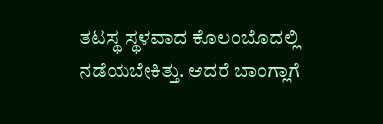ತಟಸ್ಥ ಸ್ಥಳವಾದ ಕೊಲಂಬೊದಲ್ಲಿ ನಡೆಯಬೇಕಿತ್ತು. ಆದರೆ ಬಾಂಗ್ಲಾಗೆ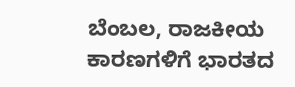ಬೆಂಬಲ, ರಾಜಕೀಯ ಕಾರಣಗಳಿಗೆ ಭಾರತದ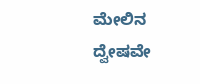ಮೇಲಿನ ದ್ವೇಷವೇ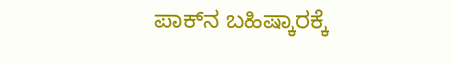ಪಾಕ್‌ನ ಬಹಿಷ್ಕಾರಕ್ಕೆ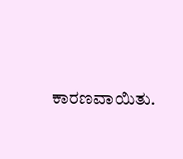ಕಾರಣವಾಯಿತು.